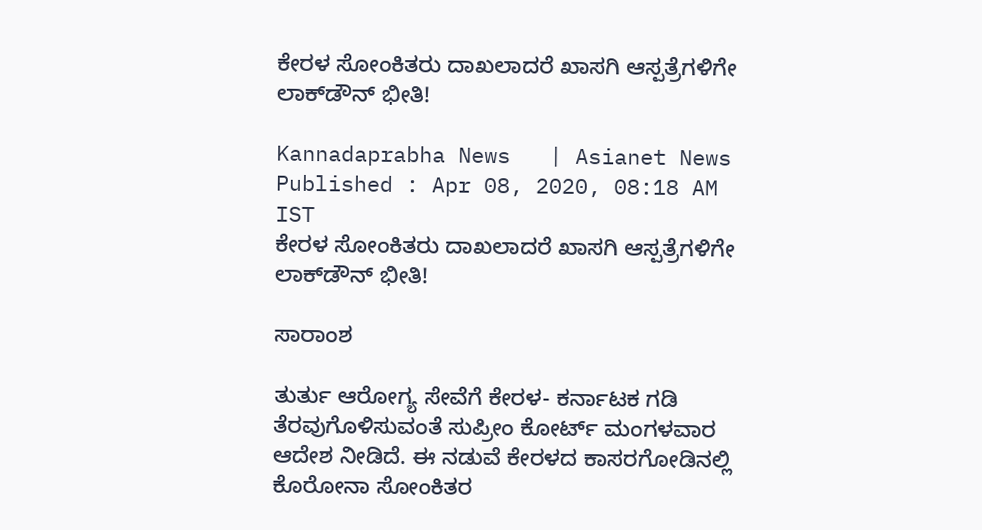ಕೇರಳ ಸೋಂಕಿತರು ದಾಖಲಾದರೆ ಖಾಸಗಿ ಆಸ್ಪತ್ರೆಗಳಿಗೇ ಲಾಕ್‌ಡೌನ್‌ ಭೀತಿ!

Kannadaprabha News   | Asianet News
Published : Apr 08, 2020, 08:18 AM IST
ಕೇರಳ ಸೋಂಕಿತರು ದಾಖಲಾದರೆ ಖಾಸಗಿ ಆಸ್ಪತ್ರೆಗಳಿಗೇ ಲಾಕ್‌ಡೌನ್‌ ಭೀತಿ!

ಸಾರಾಂಶ

ತುರ್ತು ಆರೋಗ್ಯ ಸೇವೆಗೆ ಕೇರಳ- ಕರ್ನಾಟಕ ಗಡಿ ತೆರವುಗೊಳಿಸುವಂತೆ ಸುಪ್ರೀಂ ಕೋರ್ಟ್‌ ಮಂಗಳವಾರ ಆದೇಶ ನೀಡಿದೆ. ಈ ನಡುವೆ ಕೇರಳದ ಕಾಸರಗೋಡಿನಲ್ಲಿ ಕೊರೋನಾ ಸೋಂಕಿತರ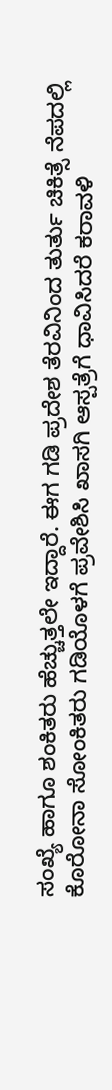ಸಂಖ್ಯೆ ಹಾಗೂ ಶಂಕಿತರು ಹೆಚ್ಚುತ್ತಲೇ ಇದ್ದಾರೆ. ಈಗ ಗಡಿ ಪ್ರದೇಶ ತೆರವಿನಿಂದ ತುರ್ತು ಚಿಕಿತ್ಸೆ ನೆಪದಲ್ಲಿ ಕೊರೋನಾ ಸೋಂಕಿತರು ಗಡಿಯೊಳಗೆ ಪ್ರವೇಶಿಸಿ ಖಾಸಗಿ ಆಸ್ಪತ್ರೆಗೆ ಧಾವಿಸಿದರೆ ಕರಾವಳಿ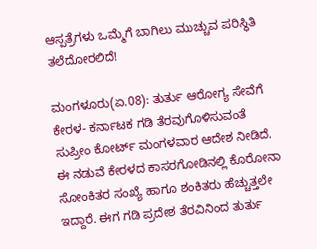ಆಸ್ಪತ್ರೆಗಳು ಒಮ್ಮೆಗೆ ಬಾಗಿಲು ಮುಚ್ಚುವ ಪರಿಸ್ಥಿತಿ ತಲೆದೋರಲಿದೆ!

ಮಂಗಳೂರು(ಏ.08): ತುರ್ತು ಆರೋಗ್ಯ ಸೇವೆಗೆ ಕೇರಳ- ಕರ್ನಾಟಕ ಗಡಿ ತೆರವುಗೊಳಿಸುವಂತೆ ಸುಪ್ರೀಂ ಕೋರ್ಟ್‌ ಮಂಗಳವಾರ ಆದೇಶ ನೀಡಿದೆ. ಈ ನಡುವೆ ಕೇರಳದ ಕಾಸರಗೋಡಿನಲ್ಲಿ ಕೊರೋನಾ ಸೋಂಕಿತರ ಸಂಖ್ಯೆ ಹಾಗೂ ಶಂಕಿತರು ಹೆಚ್ಚುತ್ತಲೇ ಇದ್ದಾರೆ. ಈಗ ಗಡಿ ಪ್ರದೇಶ ತೆರವಿನಿಂದ ತುರ್ತು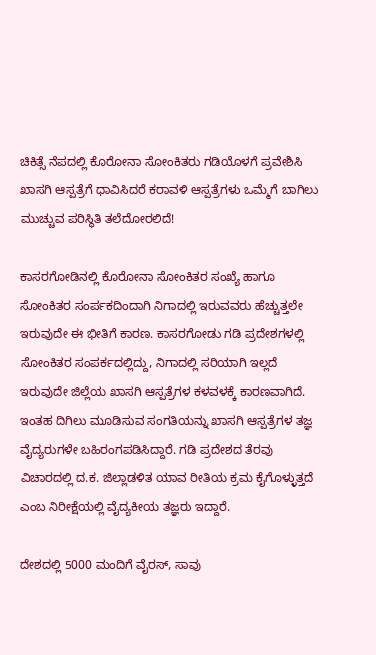ಚಿಕಿತ್ಸೆ ನೆಪದಲ್ಲಿ ಕೊರೋನಾ ಸೋಂಕಿತರು ಗಡಿಯೊಳಗೆ ಪ್ರವೇಶಿಸಿ ಖಾಸಗಿ ಆಸ್ಪತ್ರೆಗೆ ಧಾವಿಸಿದರೆ ಕರಾವಳಿ ಆಸ್ಪತ್ರೆಗಳು ಒಮ್ಮೆಗೆ ಬಾಗಿಲು ಮುಚ್ಚುವ ಪರಿಸ್ಥಿತಿ ತಲೆದೋರಲಿದೆ!

ಕಾಸರಗೋಡಿನಲ್ಲಿ ಕೊರೋನಾ ಸೋಂಕಿತರ ಸಂಖ್ಯೆ ಹಾಗೂ ಸೋಂಕಿತರ ಸಂರ್ಪಕದಿಂದಾಗಿ ನಿಗಾದಲ್ಲಿ ಇರುವವರು ಹೆಚ್ಚುತ್ತಲೇ ಇರುವುದೇ ಈ ಭೀತಿಗೆ ಕಾರಣ. ಕಾಸರಗೋಡು ಗಡಿ ಪ್ರದೇಶಗಳಲ್ಲಿ ಸೋಂಕಿತರ ಸಂಪರ್ಕದಲ್ಲಿದ್ದು, ನಿಗಾದಲ್ಲಿ ಸರಿಯಾಗಿ ಇಲ್ಲದೆ ಇರುವುದೇ ಜಿಲ್ಲೆಯ ಖಾಸಗಿ ಆಸ್ಪತ್ರೆಗಳ ಕಳವಳಕ್ಕೆ ಕಾರಣವಾಗಿದೆ. ಇಂತಹ ದಿಗಿಲು ಮೂಡಿಸುವ ಸಂಗತಿಯನ್ನು ಖಾಸಗಿ ಆಸ್ಪತ್ರೆಗಳ ತಜ್ಞ ವೈದ್ಯರುಗಳೇ ಬಹಿರಂಗಪಡಿಸಿದ್ದಾರೆ. ಗಡಿ ಪ್ರದೇಶದ ತೆರವು ವಿಚಾರದಲ್ಲಿ ದ.ಕ. ಜಿಲ್ಲಾಡಳಿತ ಯಾವ ರೀತಿಯ ಕ್ರಮ ಕೈಗೊಳ್ಳುತ್ತದೆ ಎಂಬ ನಿರೀಕ್ಷೆಯಲ್ಲಿ ವೈದ್ಯಕೀಯ ತಜ್ಞರು ಇದ್ದಾರೆ.

ದೇಶದಲ್ಲಿ 5000 ಮಂದಿಗೆ ವೈರಸ್‌, ಸಾವು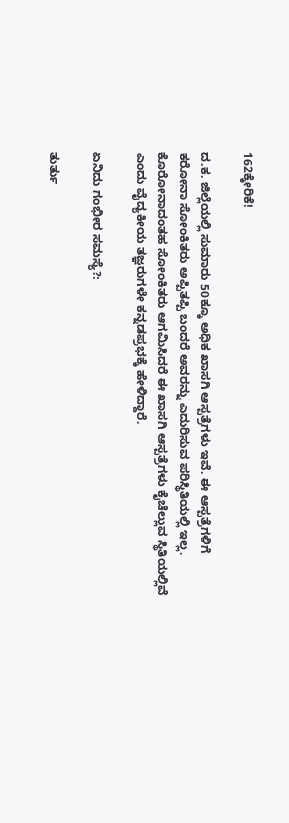162ಕ್ಕೇರಿಕೆ!

ದ.ಕ. ಜಿಲ್ಲೆಯಲ್ಲಿ ಸುಮಾರು 50ಕ್ಕೂ ಅಧಿಕ ಖಾಸಗಿ ಆಸ್ಪತ್ರೆಗಳು ಇವೆ. ಈ ಆಸ್ಪತ್ರೆಗಳಿಗೆ ಕರೋನಾ ಸೋಂಕಿತರು ಅಪ್ಪಿತಪ್ಪಿ ಬಂದರೆ ಅವರನ್ನು ಎದುರಿಸುವ ಪರಿಸ್ಥಿತಿಯಲ್ಲಿ ಇಲ್ಲ. ಕೊರೋನಾದಂತಹ ಸೋಂಕಿತರು ಆಗಮಿಸಿದರೆ ಈ ಖಾಸಗಿ ಆಸ್ಪತ್ರೆಗಳು ಕೈಚೆಲ್ಲುವ ಸ್ಥಿತಿಯಲ್ಲಿವೆ ಎಂದು ವೈದ್ಯಕೀಯ ತಜ್ಞರುಗಳೇ ಕನ್ನಡಪ್ರಭಕ್ಕೆ ಹೇಳಿದ್ದಾರೆ.

ಏನಿದು ಗಂಭೀರ ಸಮಸ್ಯೆ?:

ತುರ್ತು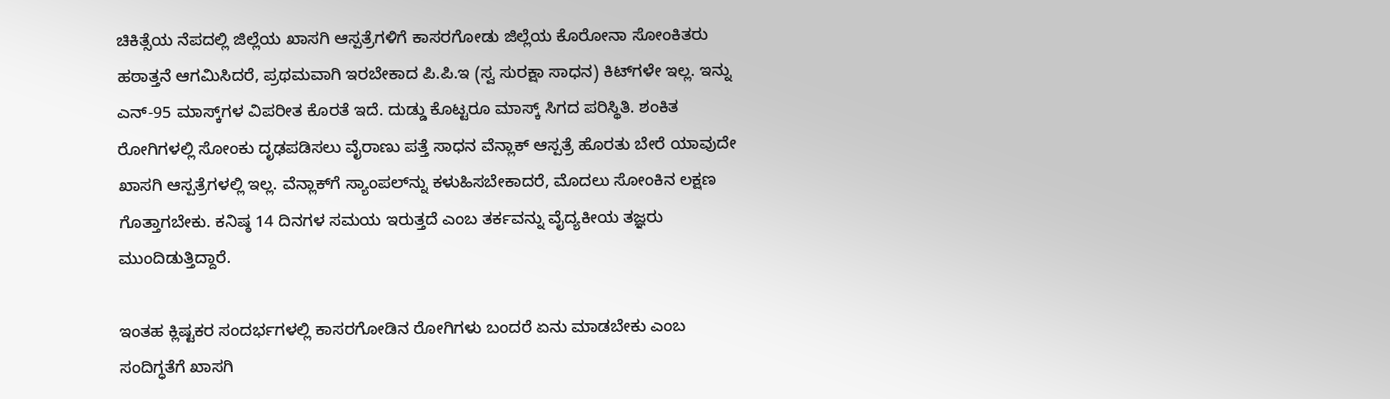ಚಿಕಿತ್ಸೆಯ ನೆಪದಲ್ಲಿ ಜಿಲ್ಲೆಯ ಖಾಸಗಿ ಆಸ್ಪತ್ರೆಗಳಿಗೆ ಕಾಸರಗೋಡು ಜಿಲ್ಲೆಯ ಕೊರೋನಾ ಸೋಂಕಿತರು ಹಠಾತ್ತನೆ ಆಗಮಿಸಿದರೆ, ಪ್ರಥಮವಾಗಿ ಇರಬೇಕಾದ ಪಿ.ಪಿ.ಇ (ಸ್ವ ಸುರಕ್ಷಾ ಸಾಧನ) ಕಿಟ್‌ಗಳೇ ಇಲ್ಲ. ಇನ್ನು ಎನ್‌-95 ಮಾಸ್ಕ್‌ಗಳ ವಿಪರೀತ ಕೊರತೆ ಇದೆ. ದುಡ್ಡು ಕೊಟ್ಟರೂ ಮಾಸ್ಕ್‌ ಸಿಗದ ಪರಿಸ್ಥಿತಿ. ಶಂಕಿತ ರೋಗಿಗಳಲ್ಲಿ ಸೋಂಕು ದೃಢಪಡಿಸಲು ವೈರಾಣು ಪತ್ತೆ ಸಾಧನ ವೆನ್ಲಾಕ್‌ ಆಸ್ಪತ್ರೆ ಹೊರತು ಬೇರೆ ಯಾವುದೇ ಖಾಸಗಿ ಆಸ್ಪತ್ರೆಗಳಲ್ಲಿ ಇಲ್ಲ. ವೆನ್ಲಾಕ್‌ಗೆ ಸ್ಯಾಂಪಲ್‌ನ್ನು ಕಳುಹಿಸಬೇಕಾದರೆ, ಮೊದಲು ಸೋಂಕಿನ ಲಕ್ಷಣ ಗೊತ್ತಾಗಬೇಕು. ಕನಿಷ್ಠ 14 ದಿನಗಳ ಸಮಯ ಇರುತ್ತದೆ ಎಂಬ ತರ್ಕವನ್ನು ವೈದ್ಯಕೀಯ ತಜ್ಞರು ಮುಂದಿಡುತ್ತಿದ್ದಾರೆ.

ಇಂತಹ ಕ್ಲಿಷ್ಟಕರ ಸಂದರ್ಭಗಳಲ್ಲಿ ಕಾಸರಗೋಡಿನ ರೋಗಿಗಳು ಬಂದರೆ ಏನು ಮಾಡಬೇಕು ಎಂಬ ಸಂದಿಗ್ಧತೆಗೆ ಖಾಸಗಿ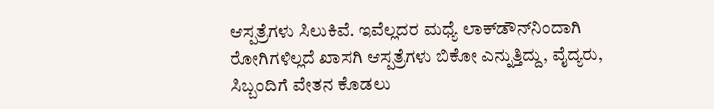ಆಸ್ಪತ್ರೆಗಳು ಸಿಲುಕಿವೆ. ಇವೆಲ್ಲದರ ಮಧ್ಯೆ ಲಾಕ್‌ಡೌನ್‌ನಿಂದಾಗಿ ರೋಗಿಗಳಿಲ್ಲದೆ ಖಾಸಗಿ ಆಸ್ಪತ್ರೆಗಳು ಬಿಕೋ ಎನ್ನುತ್ತಿದ್ದು, ವೈದ್ಯರು, ಸಿಬ್ಬಂದಿಗೆ ವೇತನ ಕೊಡಲು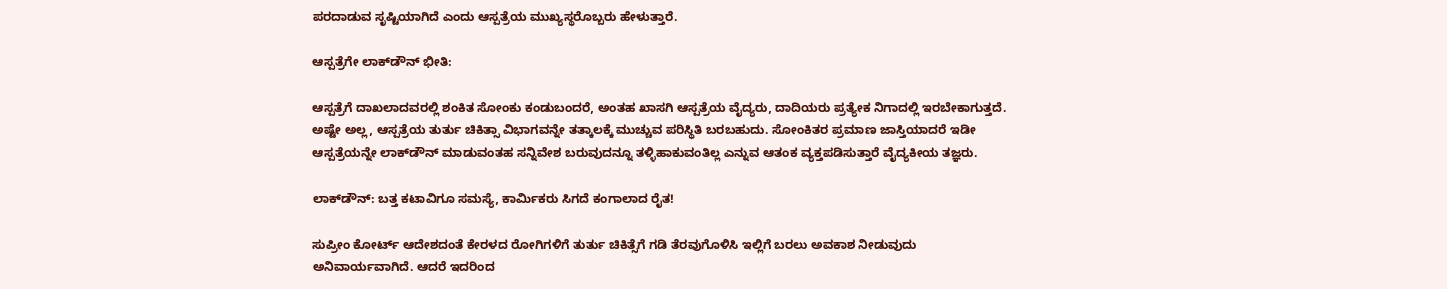ಪರದಾಡುವ ಸೃಷ್ಟಿಯಾಗಿದೆ ಎಂದು ಆಸ್ಪತ್ರೆಯ ಮುಖ್ಯಸ್ಥರೊಬ್ಬರು ಹೇಳುತ್ತಾರೆ.

ಆಸ್ಪತ್ರೆಗೇ ಲಾಕ್‌ಡೌನ್‌ ಭೀತಿ:

ಆಸ್ಪತ್ರೆಗೆ ದಾಖಲಾದವರಲ್ಲಿ ಶಂಕಿತ ಸೋಂಕು ಕಂಡುಬಂದರೆ, ಅಂತಹ ಖಾಸಗಿ ಆಸ್ಪತ್ರೆಯ ವೈದ್ಯರು, ದಾದಿಯರು ಪ್ರತ್ಯೇಕ ನಿಗಾದಲ್ಲಿ ಇರಬೇಕಾಗುತ್ತದೆ. ಅಷ್ಟೇ ಅಲ್ಲ, ಆಸ್ಪತ್ರೆಯ ತುರ್ತು ಚಿಕಿತ್ಸಾ ವಿಭಾಗವನ್ನೇ ತತ್ಕಾಲಕ್ಕೆ ಮುಚ್ಚುವ ಪರಿಸ್ಥಿತಿ ಬರಬಹುದು. ಸೋಂಕಿತರ ಪ್ರಮಾಣ ಜಾಸ್ತಿಯಾದರೆ ಇಡೀ ಆಸ್ಪತ್ರೆಯನ್ನೇ ಲಾಕ್‌ಡೌನ್‌ ಮಾಡುವಂತಹ ಸನ್ನಿವೇಶ ಬರುವುದನ್ನೂ ತಳ್ಳಿಹಾಕುವಂತಿಲ್ಲ ಎನ್ನುವ ಆತಂಕ ವ್ಯಕ್ತಪಡಿಸುತ್ತಾರೆ ವೈದ್ಯಕೀಯ ತಜ್ಞರು.

ಲಾಕ್‌ಡೌನ್‌: ಬತ್ತ ಕಟಾವಿಗೂ ಸಮಸ್ಯೆ, ಕಾರ್ಮಿಕರು ಸಿಗದೆ ಕಂಗಾಲಾದ ರೈತ!

ಸುಪ್ರೀಂ ಕೋರ್ಟ್‌ ಆದೇಶದಂತೆ ಕೇರಳದ ರೋಗಿಗಳಿಗೆ ತುರ್ತು ಚಿಕಿತ್ಸೆಗೆ ಗಡಿ ತೆರವುಗೊಳಿಸಿ ಇಲ್ಲಿಗೆ ಬರಲು ಅವಕಾಶ ನೀಡುವುದು ಅನಿವಾರ್ಯವಾಗಿದೆ. ಆದರೆ ಇದರಿಂದ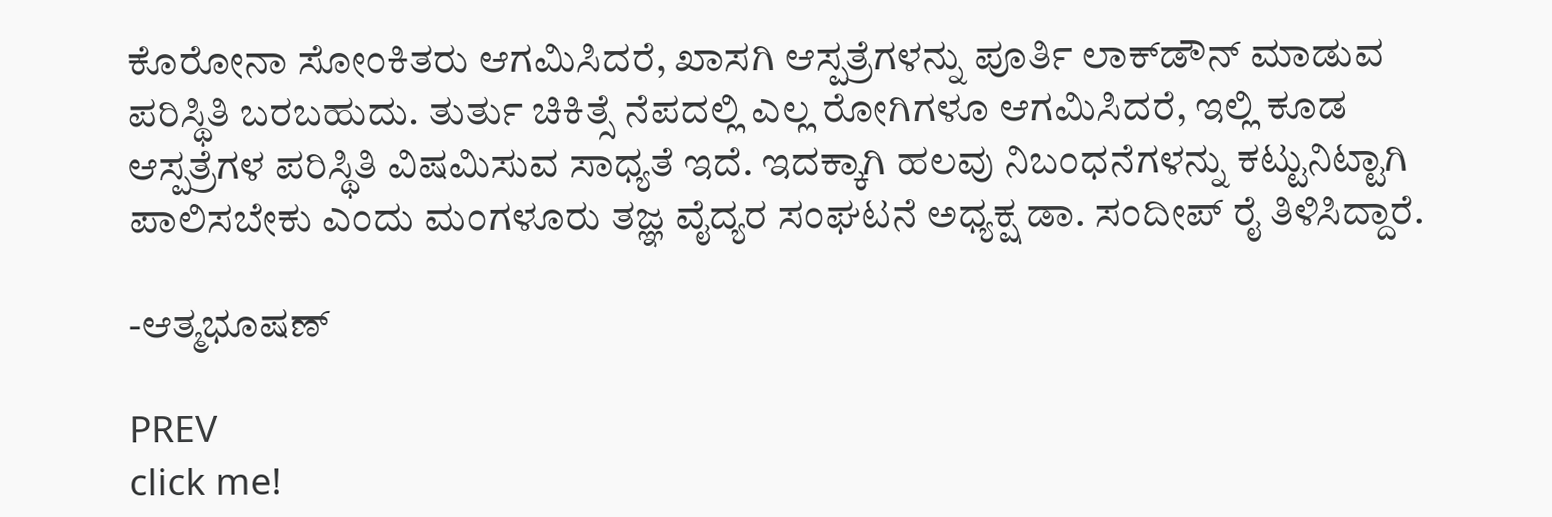ಕೊರೋನಾ ಸೋಂಕಿತರು ಆಗಮಿಸಿದರೆ, ಖಾಸಗಿ ಆಸ್ಪತ್ರೆಗಳನ್ನು ಪೂರ್ತಿ ಲಾಕ್‌ಡೌನ್‌ ಮಾಡುವ ಪರಿಸ್ಥಿತಿ ಬರಬಹುದು. ತುರ್ತು ಚಿಕಿತ್ಸೆ ನೆಪದಲ್ಲಿ ಎಲ್ಲ ರೋಗಿಗಳೂ ಆಗಮಿಸಿದರೆ, ಇಲ್ಲಿ ಕೂಡ ಆಸ್ಪತ್ರೆಗಳ ಪರಿಸ್ಥಿತಿ ವಿಷಮಿಸುವ ಸಾಧ್ಯತೆ ಇದೆ. ಇದಕ್ಕಾಗಿ ಹಲವು ನಿಬಂಧನೆಗಳನ್ನು ಕಟ್ಟುನಿಟ್ಟಾಗಿ ಪಾಲಿಸಬೇಕು ಎಂದು ಮಂಗಳೂರು ತಜ್ಞ ವೈದ್ಯರ ಸಂಘಟನೆ ಅಧ್ಯಕ್ಷ ಡಾ. ಸಂದೀಪ್‌ ರೈ ತಿಳಿಸಿದ್ದಾರೆ.

-ಆತ್ಮಭೂಷಣ್‌

PREV
click me!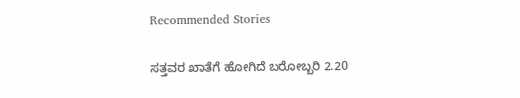Recommended Stories

ಸತ್ತವರ ಖಾತೆಗೆ ಹೋಗಿದೆ ಬರೋಬ್ಬರಿ 2.20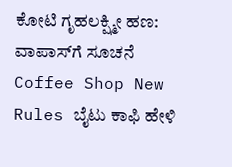ಕೋಟಿ ಗೃಹಲಕ್ಷ್ಮೀ ಹಣ: ವಾಪಾಸ್‌ಗೆ ಸೂಚನೆ
Coffee Shop New Rules ಬೈಟು ಕಾಫಿ ಹೇಳಿ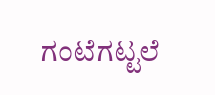ಗಂಟೆಗಟ್ಟಲೆ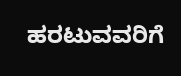ಹರಟುವವರಿಗೆ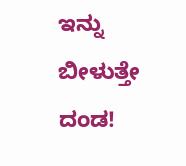ಇನ್ನು ಬೀಳುತ್ತೇ ದಂಡ!